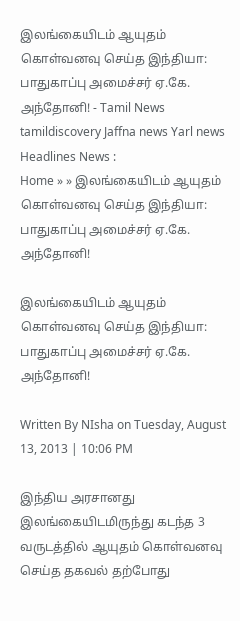இலங்கையிடம் ஆயுதம் கொள்வனவு செய்த இந்தியா: பாதுகாப்பு அமைச்சர் ஏ.கே. அந்தோனி! - Tamil News tamildiscovery Jaffna news Yarl news
Headlines News :
Home » » இலங்கையிடம் ஆயுதம் கொள்வனவு செய்த இந்தியா: பாதுகாப்பு அமைச்சர் ஏ.கே. அந்தோனி!

இலங்கையிடம் ஆயுதம் கொள்வனவு செய்த இந்தியா: பாதுகாப்பு அமைச்சர் ஏ.கே. அந்தோனி!

Written By NIsha on Tuesday, August 13, 2013 | 10:06 PM

இந்திய அரசானது இலங்கையிடமிருந்து கடந்த 3 வருடத்தில் ஆயுதம் கொள்வனவு செய்த தகவல் தற்போது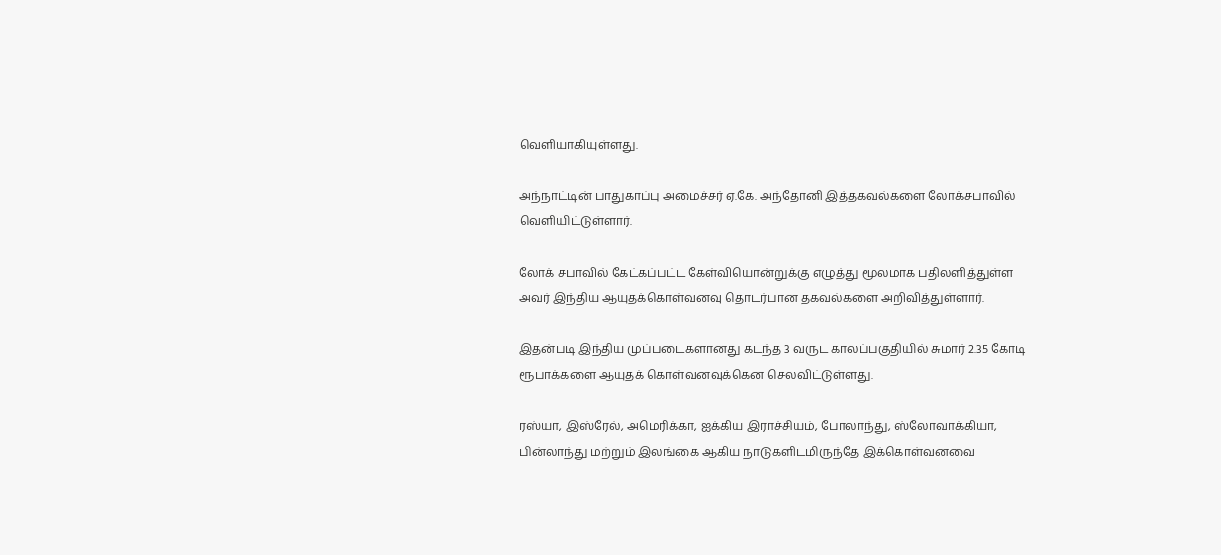வெளியாகியுள்ளது.

அந்நாட்டின் பாதுகாப்பு அமைச்சர் ஏ.கே. அந்தோனி இத்தகவல்களை லோக்சபாவில் வெளியிட்டுள்ளார்.

லோக் சபாவில் கேட்கப்பட்ட கேள்வியொன்றுக்கு எழுத்து மூலமாக பதிலளித்துள்ள அவர் இந்திய ஆயுதக்கொள்வனவு தொடர்பான தகவல்களை அறிவித்துள்ளார்.

இதன்படி இந்திய முப்படைகளானது கடந்த 3 வருட காலப்பகுதியில் சுமார் 2.35 கோடி ரூபாக்களை ஆயுதக் கொள்வனவுக்கென செலவிட்டுள்ளது.

ரஸ்யா, இஸ்ரேல், அமெரிக்கா, ஐக்கிய இராச்சியம், போலாந்து, ஸ்லோவாக்கியா, பின்லாந்து மற்றும் இலங்கை ஆகிய நாடுகளிடமிருந்தே இக்கொள்வனவை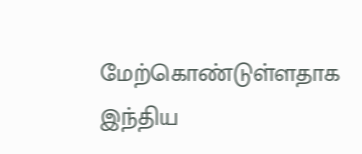மேற்கொண்டுள்ளதாக இந்திய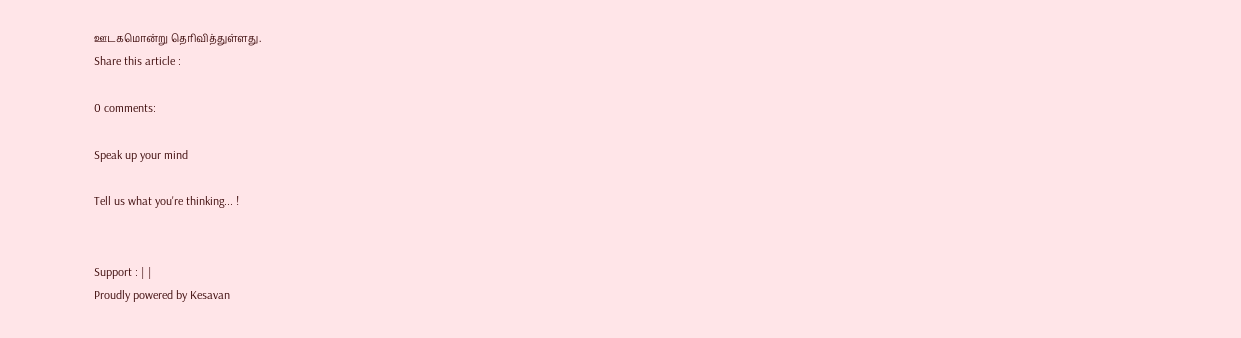ஊடகமொன்று தெரிவித்துள்ளது.
Share this article :

0 comments:

Speak up your mind

Tell us what you're thinking... !


Support : | |
Proudly powered by Kesavan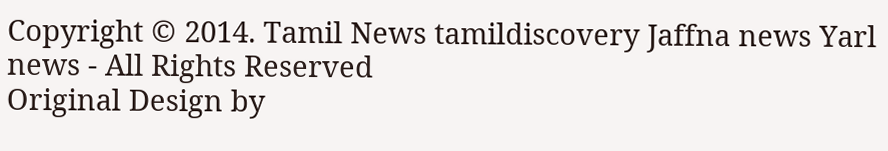Copyright © 2014. Tamil News tamildiscovery Jaffna news Yarl news - All Rights Reserved
Original Design by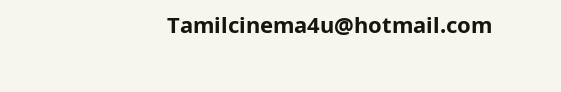Tamilcinema4u@hotmail.com